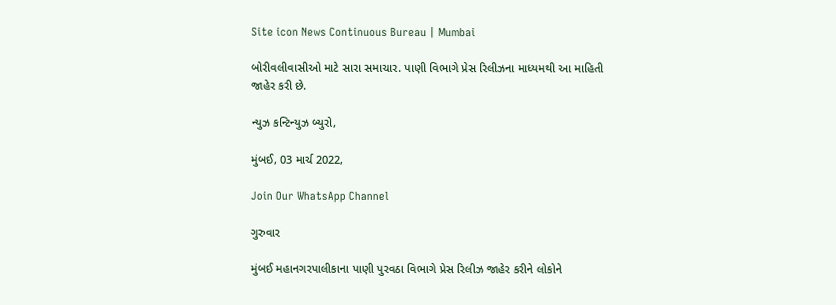Site icon News Continuous Bureau | Mumbai

બોરીવલીવાસીઓ માટે સારા સમાચાર. પાણી વિભાગે પ્રેસ રિલીઝના માધ્યમથી આ માહિતી જાહેર કરી છે.

ન્યુઝ કન્ટિન્યુઝ બ્યુરો,

મુંબઈ, 03 માર્ચ 2022,

Join Our WhatsApp Channel

ગુરુવાર

મુંબઈ મહાનગરપાલીકાના પાણી પુરવઠા વિભાગે પ્રેસ રિલીઝ જાહેર કરીને લોકોને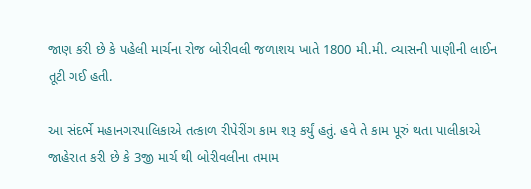જાણ કરી છે કે પહેલી માર્ચના રોજ બોરીવલી જળાશય ખાતે 1800 મી.મી. વ્યાસની પાણીની લાઈન તૂટી ગઈ હતી.

આ સંદર્ભે મહાનગરપાલિકાએ તત્કાળ રીપેરીંગ કામ શરૂ કર્યું હતું. હવે તે કામ પૂરું થતા પાલીકાએ જાહેરાત કરી છે કે 3જી માર્ચ થી બોરીવલીના તમામ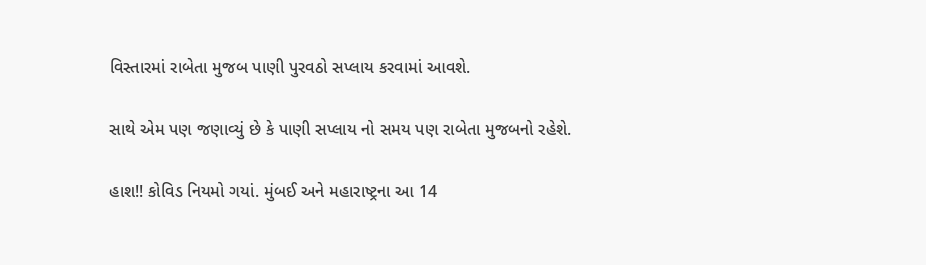વિસ્તારમાં રાબેતા મુજબ પાણી પુરવઠો સપ્લાય કરવામાં આવશે.

સાથે એમ પણ જણાવ્યું છે કે પાણી સપ્લાય નો સમય પણ રાબેતા મુજબનો રહેશે.

હાશ!! કોવિડ નિયમો ગયાં. મુંબઈ અને મહારાષ્ટ્રના આ 14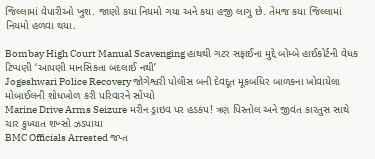જિલ્લામાં વેપારીઓ ખુશ. જાણો કયા નિયમો ગયા અને કયા હજી લાગુ છે. તેમજ કયા જિલ્લામાં નિયમો હળવા થયા.

Bombay High Court Manual Scavenging હાથથી ગટર સફાઈના મુદ્દે બોમ્બે હાઈકોર્ટની વેધક ટિપ્પણી ‘આપણી માનસિકતા બદલાઈ નથી’
Jogeshwari Police Recovery જોગેશ્વરી પોલીસ બની દેવદૂત મૂકબધિર બાળકના ખોવાયેલા મોબાઈલની શોધખોળ કરી પરિવારને સોંપ્યો
Marine Drive Arms Seizure મરીન ડ્રાઇવ પર હડકંપ! ત્રણ પિસ્તોલ અને જીવંત કારતુસ સાથે ચાર કુખ્યાત શખ્સો ઝડપાયા
BMC Officials Arrested જપ્ત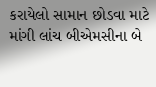કરાયેલો સામાન છોડવા માટે માંગી લાંચ બીએમસીના બે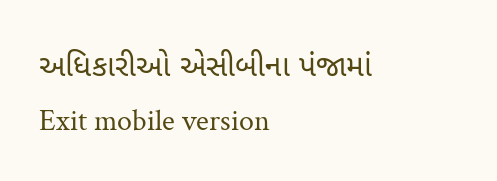અધિકારીઓ એસીબીના પંજામાં
Exit mobile version